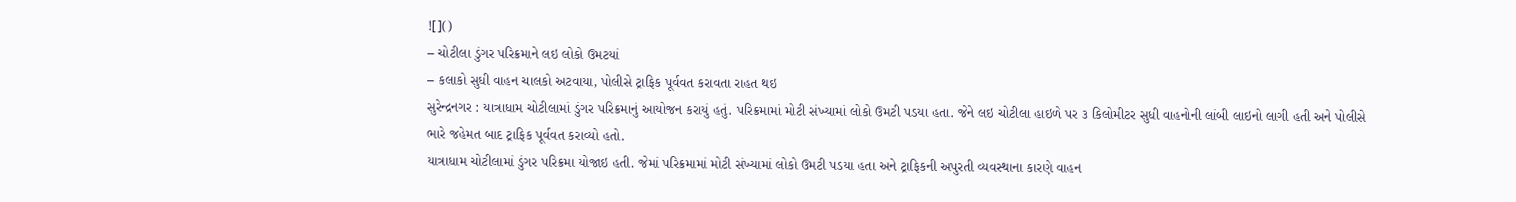![]()
– ચોટીલા ડુંગર પરિક્રમાને લઇ લોકો ઉમટયાં
– કલાકો સુધી વાહન ચાલકો અટવાયા, પોલીસે ટ્રાફિક પૂર્વવત કરાવતા રાહત થઇ
સુરેન્દ્રનગર : યાત્રાધામ ચોટીલામાં ડુંગર પરિક્રમાનું આયોજન કરાયું હતું. પરિક્રમામાં મોટી સંખ્યામાં લોકો ઉમટી પડયા હતા. જેને લઇ ચોટીલા હાઇળે પર ૩ કિલોમીટર સુધી વાહનોની લાંબી લાઇનો લાગી હતી અને પોલીસે ભારે જહેમત બાદ ટ્રાફિક પૂર્વવત કરાવ્યો હતો.
યાત્રાધામ ચોટીલામાં ડુંગર પરિક્રમા યોજાઇ હતી. જેમાં પરિક્રમામાં મોટી સંખ્યામાં લોકો ઉમટી પડયા હતા અને ટ્રાફિકની અપુરતી વ્યવસ્થાના કારણે વાહન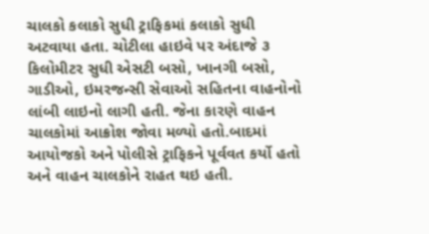ચાલકો કલાકો સુધી ટ્રાફિકમાં કલાકો સુધી અટવાયા હતા. ચોટીલા હાઇવે પર અંદાજે ૩ કિલોમીટર સુધી એસટી બસો, ખાનગી બસો, ગાડીઓ, ઇમરજન્સી સેવાઓ સહિતના વાહનોનો લાંબી લાઇનો લાગી હતી. જેના કારણે વાહન ચાલકોમાં આક્રોશ જોવા મળ્યો હતો.બાદમાં આયોજકો અને પોલીસે ટ્રાફિકને પૂર્વવત કર્યો હતો અને વાહન ચાલકોને રાહત થઇ હતી.